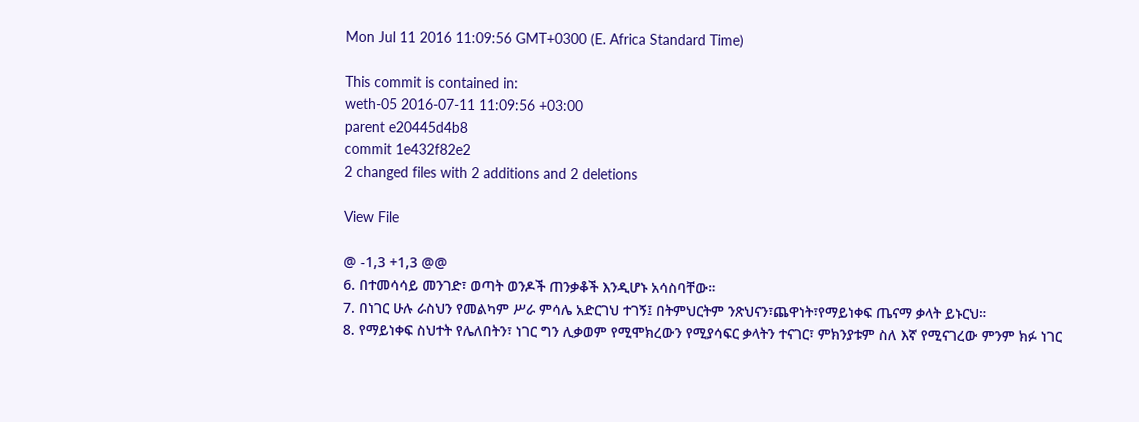Mon Jul 11 2016 11:09:56 GMT+0300 (E. Africa Standard Time)

This commit is contained in:
weth-05 2016-07-11 11:09:56 +03:00
parent e20445d4b8
commit 1e432f82e2
2 changed files with 2 additions and 2 deletions

View File

@ -1,3 +1,3 @@
6. በተመሳሳይ መንገድ፣ ወጣት ወንዶች ጠንቃቆች እንዲሆኑ አሳስባቸው።
7. በነገር ሁሉ ራስህን የመልካም ሥራ ምሳሌ አድርገህ ተገኝ፤ በትምህርትም ንጽህናን፣ጨዋነት፣የማይነቀፍ ጤናማ ቃላት ይኑርህ።
8. የማይነቀፍ ስህተት የሌለበትን፣ ነገር ግን ሊቃወም የሚሞክረውን የሚያሳፍር ቃላትን ተናገር፣ ምክንያቱም ስለ እኛ የሚናገረው ምንም ክፉ ነገር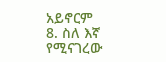አይኖርም
8. ስለ እኛ የሚናገረው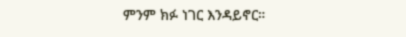ምንም ክፉ ነገር እንዳይኖር።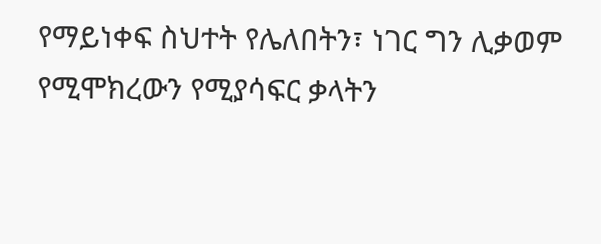የማይነቀፍ ስህተት የሌለበትን፣ ነገር ግን ሊቃወም የሚሞክረውን የሚያሳፍር ቃላትን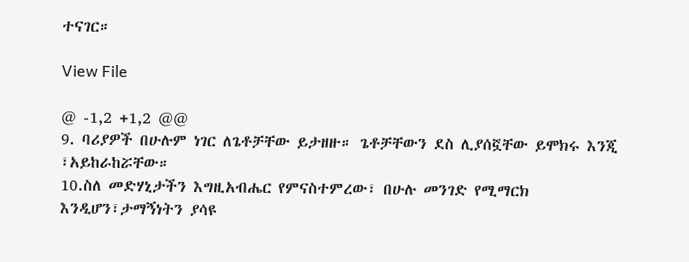ተናገር።

View File

@ -1,2 +1,2 @@
9. ባሪያዎች በሁሉም ነገር ለጌቶቻቸው ይታዘዙ። ጌቶቻቸውን ደስ ሊያሰኟቸው ይሞክሩ እንጂ ፣አይከራከሯቸው።
10.ስለ መድሃኒታችን እግዚአብሔር የምናስተምረው፣ በሁሉ መንገድ የሚማርክ እንዲሆን፣ታማኝነትን ያሳዩ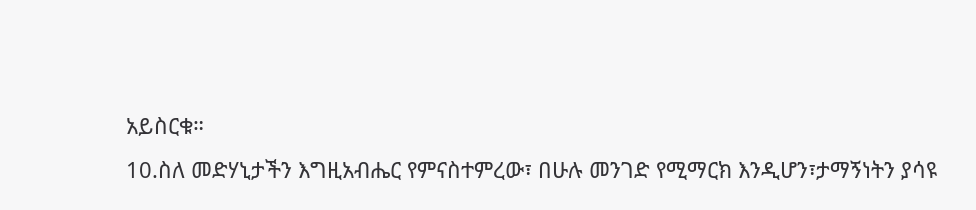አይስርቁ።
10.ስለ መድሃኒታችን እግዚአብሔር የምናስተምረው፣ በሁሉ መንገድ የሚማርክ እንዲሆን፣ታማኝነትን ያሳዩ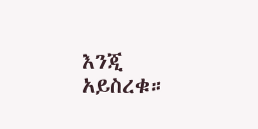እንጂ አይስረቁ።